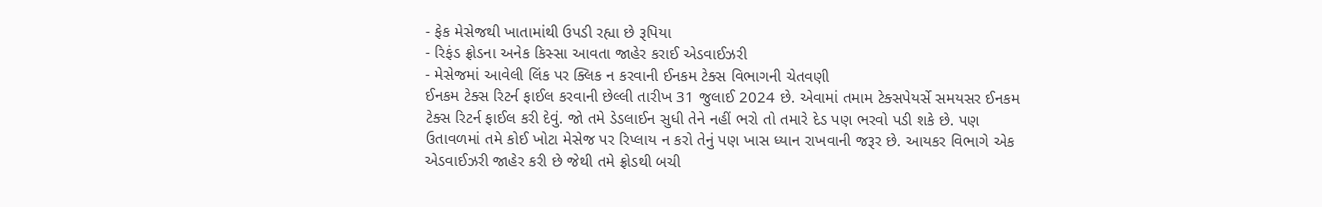- ફેક મેસેજથી ખાતામાંથી ઉપડી રહ્યા છે રૂપિયા
- રિફંડ ફ્રોડના અનેક કિસ્સા આવતા જાહેર કરાઈ એડવાઈઝરી
- મેસેજમાં આવેલી લિંક પર ક્લિક ન કરવાની ઈનકમ ટેક્સ વિભાગની ચેતવણી
ઈનકમ ટેક્સ રિટર્ન ફાઈલ કરવાની છેલ્લી તારીખ 31 જુલાઈ 2024 છે. એવામાં તમામ ટેક્સપેયર્સે સમયસર ઈનકમ ટેક્સ રિટર્ન ફાઈલ કરી દેવું. જો તમે ડેડલાઈન સુધી તેને નહીં ભરો તો તમારે દેડ પણ ભરવો પડી શકે છે. પણ ઉતાવળમાં તમે કોઈ ખોટા મેસેજ પર રિપ્લાય ન કરો તેનું પણ ખાસ ધ્યાન રાખવાની જરૂર છે. આયકર વિભાગે એક એડવાઈઝરી જાહેર કરી છે જેથી તમે ફ્રોડથી બચી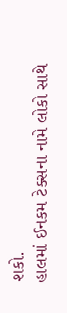શકો.
હાલમાં ઈનકમ ટેક્સના નામે લોકો સાથે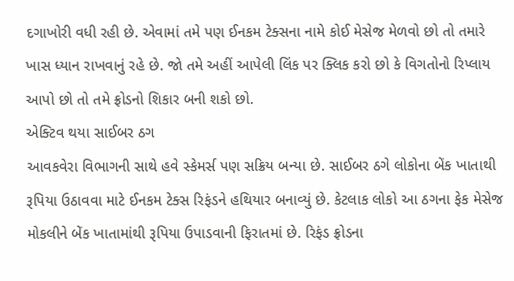દગાખોરી વધી રહી છે. એવામાં તમે પણ ઈનકમ ટેક્સના નામે કોઈ મેસેજ મેળવો છો તો તમારે ખાસ ધ્યાન રાખવાનું રહે છે. જો તમે અહીં આપેલી લિંક પર ક્લિક કરો છો કે વિગતોનો રિપ્લાય આપો છો તો તમે ફ્રોડનો શિકાર બની શકો છો.
એક્ટિવ થયા સાઈબર ઠગ
આવકવેરા વિભાગની સાથે હવે સ્કેમર્સ પણ સક્રિય બન્યા છે. સાઈબર ઠગે લોકોના બેંક ખાતાથી રૂપિયા ઉઠાવવા માટે ઈનકમ ટેક્સ રિફંડને હથિયાર બનાવ્યું છે. કેટલાક લોકો આ ઠગના ફેક મેસેજ મોકલીને બેંક ખાતામાંથી રૂપિયા ઉપાડવાની ફિરાતમાં છે. રિફંડ ફ્રોડના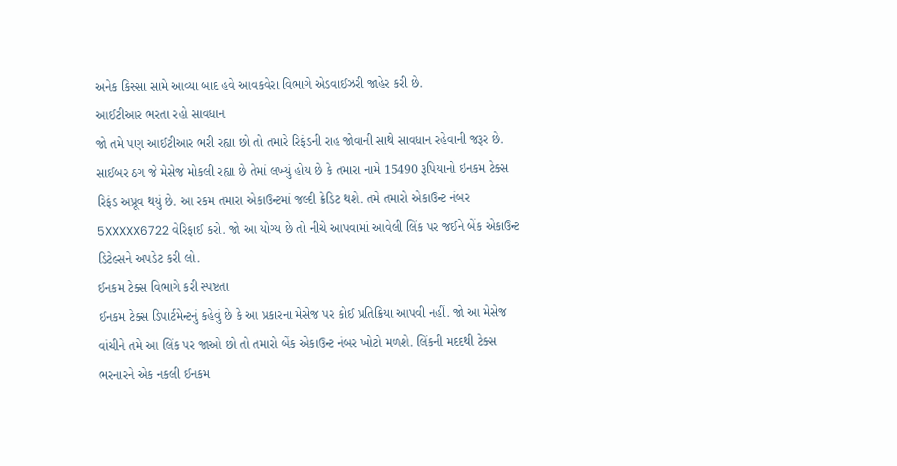અનેક કિસ્સા સામે આવ્યા બાદ હવે આવકવેરા વિભાગે એડવાઈઝરી જાહેર કરી છે.
આઈટીઆર ભરતા રહો સાવધાન
જો તમે પણ આઈટીઆર ભરી રહ્યા છો તો તમારે રિફંડની રાહ જોવાની સાથે સાવધાન રહેવાની જરૂર છે. સાઈબર ઠગ જે મેસેજ મોકલી રહ્યા છે તેમાં લખ્યું હોય છે કે તમારા નામે 15490 રૂપિયાનો ઇનકમ ટેક્સ રિફંડ અપ્રૂવ થયું છે. આ રકમ તમારા એકાઉન્ટમાં જલ્દી ક્રેડિટ થશે. તમે તમારો એકાઉન્ટ નંબર 5XXXXX6722 વેરિફાઈ કરો. જો આ યોગ્ય છે તો નીચે આપવામાં આવેલી લિંક પર જઈને બેંક એકાઉન્ટ ડિટેલ્સને અપડેટ કરી લો.
ઈનકમ ટેક્સ વિભાગે કરી સ્પષ્ટતા
ઈનકમ ટેક્સ ડિપાર્ટમેન્ટનું કહેવું છે કે આ પ્રકારના મેસેજ પર કોઈ પ્રતિક્રિયા આપવી નહીં. જો આ મેસેજ વાંચીને તમે આ લિંક પર જાઓ છો તો તમારો બેંક એકાઉન્ટ નંબર ખોટો મળશે. લિંકની મદદથી ટેક્સ ભરનારને એક નકલી ઈનકમ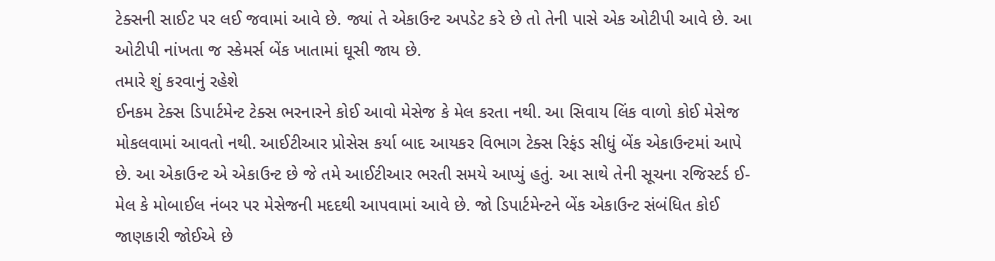ટેક્સની સાઈટ પર લઈ જવામાં આવે છે. જ્યાં તે એકાઉન્ટ અપડેટ કરે છે તો તેની પાસે એક ઓટીપી આવે છે. આ ઓટીપી નાંખતા જ સ્કેમર્સ બેંક ખાતામાં ઘૂસી જાય છે.
તમારે શું કરવાનું રહેશે
ઈનકમ ટેક્સ ડિપાર્ટમેન્ટ ટેક્સ ભરનારને કોઈ આવો મેસેજ કે મેલ કરતા નથી. આ સિવાય લિંક વાળો કોઈ મેસેજ મોકલવામાં આવતો નથી. આઈટીઆર પ્રોસેસ કર્યા બાદ આયકર વિભાગ ટેક્સ રિફંડ સીધું બેંક એકાઉન્ટમાં આપે છે. આ એકાઉન્ટ એ એકાઉન્ટ છે જે તમે આઈટીઆર ભરતી સમયે આપ્યું હતું. આ સાથે તેની સૂચના રજિસ્ટર્ડ ઈ-મેલ કે મોબાઈલ નંબર પર મેસેજની મદદથી આપવામાં આવે છે. જો ડિપાર્ટમેન્ટને બેંક એકાઉન્ટ સંબંધિત કોઈ જાણકારી જોઈએ છે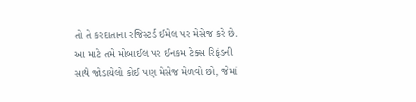તો તે કરદાતાના રજિસ્ટર્ડ ઈમેલ પર મેસેજ કરે છે.
આ માટે તમે મોબાઈલ પર ઈનકમ ટેક્સ રિફંડની સાથે જોડાયેલો કોઈ પણ મેસેજ મેળવો છો, જેમાં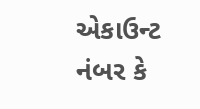એકાઉન્ટ નંબર કે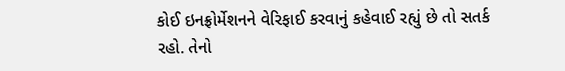કોઈ ઇનફ્રોર્મેશનને વેરિફાઈ કરવાનું કહેવાઈ રહ્યું છે તો સતર્ક રહો. તેનો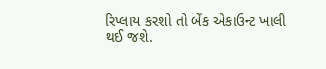રિપ્લાય કરશો તો બેંક એકાઉન્ટ ખાલી થઈ જશે.